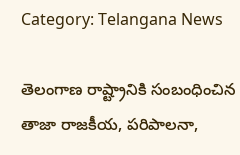Category: Telangana News

తెలంగాణ రాష్ట్రానికి సంబంధించిన తాజా రాజకీయ, పరిపాలనా,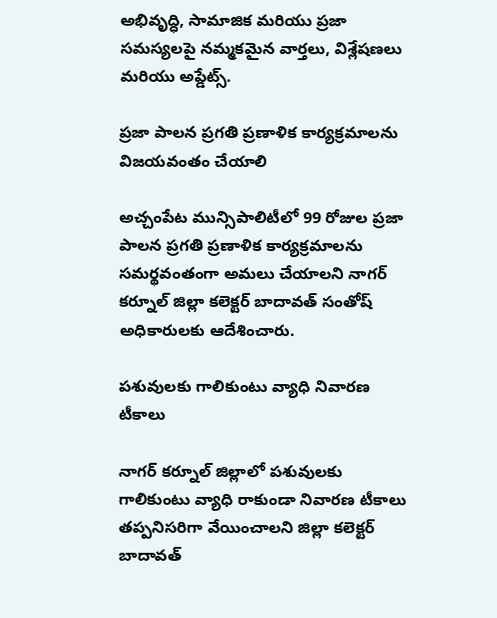అభివృద్ధి, సామాజిక మరియు ప్రజా సమస్యలపై నమ్మకమైన వార్తలు, విశ్లేషణలు మరియు అప్డేట్స్.

ప్రజా పాలన ప్రగతి ప్రణాళిక కార్యక్రమాలను విజయవంతం చేయాలి

అచ్చంపేట మున్సిపాలిటీలో 99 రోజుల ప్రజా పాలన ప్రగతి ప్రణాళిక కార్యక్రమాలను సమర్థవంతంగా అమలు చేయాలని నాగర్ కర్నూల్ జిల్లా కలెక్టర్ బాదావత్ సంతోష్ అధికారులకు ఆదేశించారు.

పశువులకు గాలికుంటు వ్యాధి నివారణ టీకాలు

నాగర్ కర్నూల్ జిల్లాలో పశువులకు గాలికుంటు వ్యాధి రాకుండా నివారణ టీకాలు తప్పనిసరిగా వేయించాలని జిల్లా కలెక్టర్ బాదావత్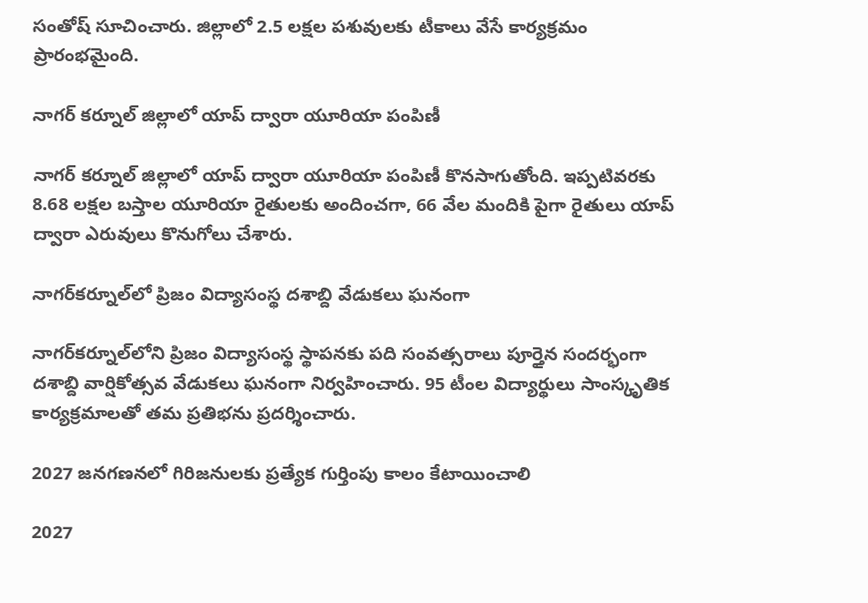సంతోష్ సూచించారు. జిల్లాలో 2.5 లక్షల పశువులకు టీకాలు వేసే కార్యక్రమం ప్రారంభమైంది.

నాగర్ కర్నూల్ జిల్లాలో యాప్ ద్వారా యూరియా పంపిణీ

నాగర్ కర్నూల్ జిల్లాలో యాప్ ద్వారా యూరియా పంపిణీ కొనసాగుతోంది. ఇప్పటివరకు 8.68 లక్షల బస్తాల యూరియా రైతులకు అందించగా, 66 వేల మందికి పైగా రైతులు యాప్ ద్వారా ఎరువులు కొనుగోలు చేశారు.

నాగర్‌కర్నూల్‌లో ప్రిజం విద్యాసంస్థ దశాబ్ది వేడుకలు ఘనంగా

నాగర్‌కర్నూల్‌లోని ప్రిజం విద్యాసంస్థ స్థాపనకు పది సంవత్సరాలు పూర్తైన సందర్భంగా దశాబ్ది వార్షికోత్సవ వేడుకలు ఘనంగా నిర్వహించారు. 95 టీంల విద్యార్థులు సాంస్కృతిక కార్యక్రమాలతో తమ ప్రతిభను ప్రదర్శించారు.

2027 జనగణనలో గిరిజనులకు ప్రత్యేక గుర్తింపు కాలం కేటాయించాలి

2027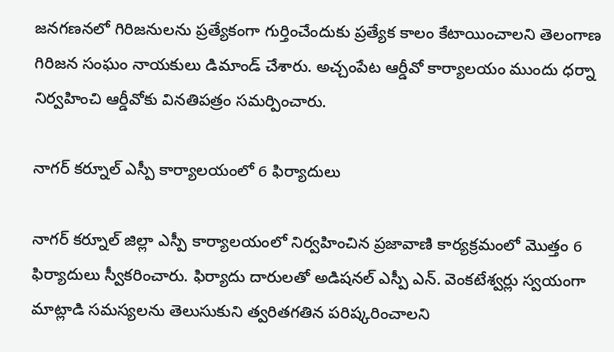జనగణనలో గిరిజనులను ప్రత్యేకంగా గుర్తించేందుకు ప్రత్యేక కాలం కేటాయించాలని తెలంగాణ గిరిజన సంఘం నాయకులు డిమాండ్ చేశారు. అచ్చంపేట ఆర్డీవో కార్యాలయం ముందు ధర్నా నిర్వహించి ఆర్డీవోకు వినతిపత్రం సమర్పించారు.

నాగర్ కర్నూల్ ఎస్పీ కార్యాలయంలో 6 ఫిర్యాదులు

నాగర్ కర్నూల్ జిల్లా ఎస్పీ కార్యాలయంలో నిర్వహించిన ప్రజావాణి కార్యక్రమంలో మొత్తం 6 ఫిర్యాదులు స్వీకరించారు. ఫిర్యాదు దారులతో అడిషనల్ ఎస్పీ ఎన్. వెంకటేశ్వర్లు స్వయంగా మాట్లాడి సమస్యలను తెలుసుకుని త్వరితగతిన పరిష్కరించాలని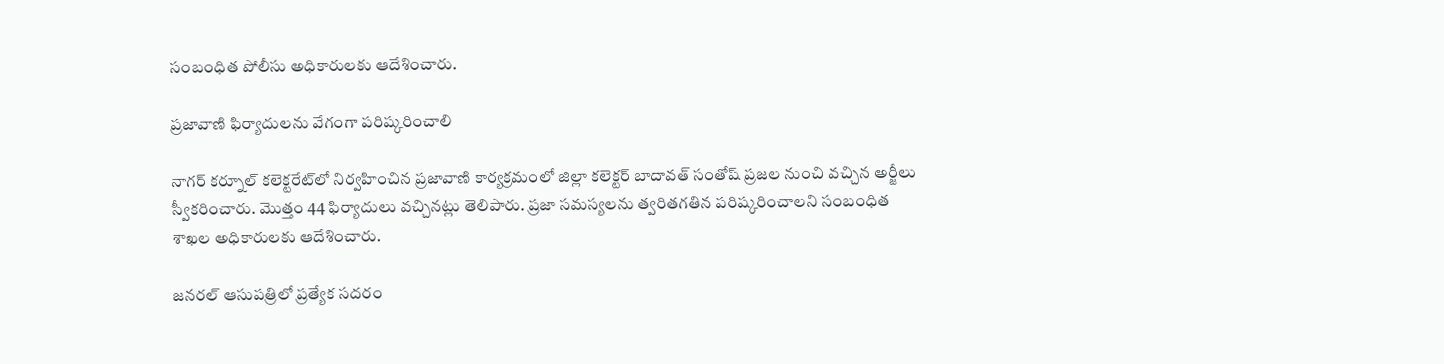సంబంధిత పోలీసు అధికారులకు ఆదేశించారు.

ప్రజావాణి ఫిర్యాదులను వేగంగా పరిష్కరించాలి

నాగర్ కర్నూల్ కలెక్టరేట్‌లో నిర్వహించిన ప్రజావాణి కార్యక్రమంలో జిల్లా కలెక్టర్ బాదావత్ సంతోష్ ప్రజల నుంచి వచ్చిన అర్జీలు స్వీకరించారు. మొత్తం 44 ఫిర్యాదులు వచ్చినట్లు తెలిపారు. ప్రజా సమస్యలను త్వరితగతిన పరిష్కరించాలని సంబంధిత శాఖల అధికారులకు ఆదేశించారు.

జనరల్ ఆసుపత్రిలో ప్రత్యేక సదరం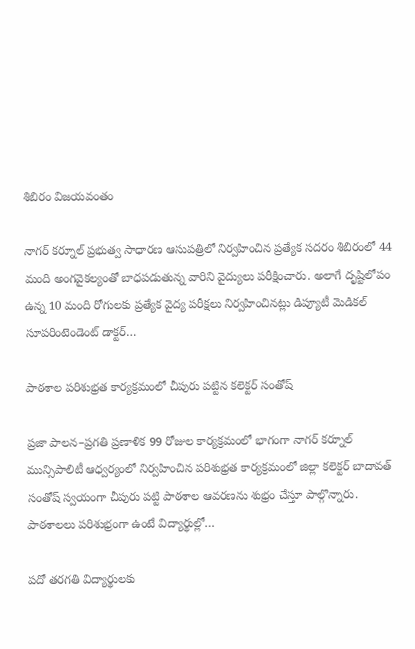శిబిరం విజయవంతం

నాగర్ కర్నూల్ ప్రభుత్వ సాధారణ ఆసుపత్రిలో నిర్వహించిన ప్రత్యేక సదరం శిబిరంలో 44 మంది అంగవైకల్యంతో బాధపడుతున్న వారిని వైద్యులు పరీక్షించారు. అలాగే దృష్టిలోపం ఉన్న 10 మంది రోగులకు ప్రత్యేక వైద్య పరీక్షలు నిర్వహించినట్లు డిప్యూటీ మెడికల్ సూపరింటెండెంట్ డాక్టర్…

పాఠశాల పరిశుభ్రత కార్యక్రమంలో చీపురు పట్టిన కలెక్టర్ సంతోష్

ప్రజా పాలన–ప్రగతి ప్రణాళిక 99 రోజుల కార్యక్రమంలో భాగంగా నాగర్ కర్నూల్ మున్సిపాలిటీ ఆధ్వర్యంలో నిర్వహించిన పరిశుభ్రత కార్యక్రమంలో జిల్లా కలెక్టర్ బాదావత్ సంతోష్ స్వయంగా చీపురు పట్టి పాఠశాల ఆవరణను శుభ్రం చేస్తూ పాల్గొన్నారు. పాఠశాలలు పరిశుభ్రంగా ఉంటే విద్యార్థుల్లో…

పదో తరగతి విద్యార్థులకు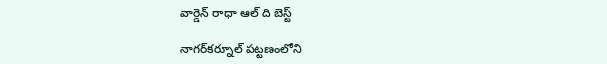వార్డెన్ రాధా ఆల్ ది బెస్ట్

నాగర్‌కర్నూల్ పట్టణంలోని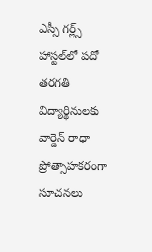ఎస్సీ గర్ల్స్ హాస్టల్‌లో పదో తరగతి విద్యార్థినులకు వార్డెన్ రాధా ప్రోత్సాహకరంగా సూచనలు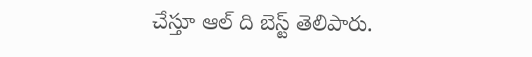చేస్తూ ఆల్ ది బెస్ట్ తెలిపారు.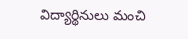విద్యార్థినులు మంచి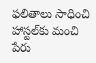ఫలితాలు సాధించి హాస్టల్‌కు మంచి పేరు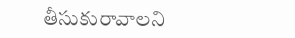తీసుకురావాలని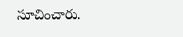సూచించారు.